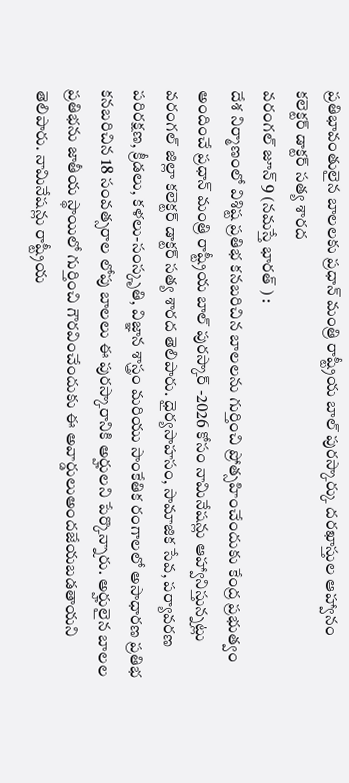ప్రతిభావంతులైన బాలలకు ప్రధాన్ మంత్రి రాష్ట్రీయ బాల్ పురస్కార్కు దరఖాస్తుల ఆహ్వానం
కలెక్టర్ డాక్టర్ సత్య శారద
వరంగల్ జూన్ 9 (నమస్తే భారత్ ) :
దేశ నిర్మాణంలో విశిష్ట ప్రతిభ కనబరిచిన బాలలను గుర్తించి ప్రోత్సహించేందుకు కేంద్ర ప్రభుత్వం అందించే ప్రధాన్ మంత్రి రాష్ట్రీయ బాల్ పురస్కార్ -2026 కోసం నామినేషన్లు ఆహ్వానిస్తున్నట్లు వరంగల్ జిల్లా కలెక్టర్ డాక్టర్ సత్య శారద తెలిపారు. ధైర్యసాహసం, సామాజిక సేవ, పర్యావరణ పరిరక్షణ, క్రీడలు, కళలు-సంస్కృతి, విజ్ఞాన శాస్త్రం మరియు సాంకేతిక రంగాలలో అసాధారణ ప్రతిభ కనబరిచిన 18 సంవత్సరాల లోపు బాలలు ఈ పురస్కారానికి అర్హులని పేర్కొన్నారు. అర్హులైన బాలల ప్రతిభను జాతీయ స్థాయిలో గుర్తించి గౌరవించేందుకు ఈ అవార్డులుఅందజేయబడతాయని తెలిపారు. నామినేషన్లు రాష్ట్రీయ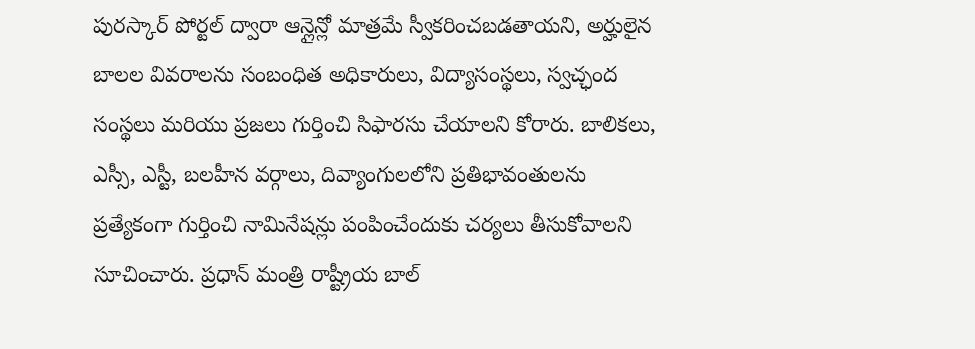పురస్కార్ పోర్టల్ ద్వారా ఆన్లైన్లో మాత్రమే స్వీకరించబడతాయని, అర్హులైన బాలల వివరాలను సంబంధిత అధికారులు, విద్యాసంస్థలు, స్వచ్ఛంద సంస్థలు మరియు ప్రజలు గుర్తించి సిఫారసు చేయాలని కోరారు. బాలికలు, ఎస్సీ, ఎస్టీ, బలహీన వర్గాలు, దివ్యాంగులలోని ప్రతిభావంతులను ప్రత్యేకంగా గుర్తించి నామినేషన్లు పంపించేందుకు చర్యలు తీసుకోవాలని సూచించారు. ప్రధాన్ మంత్రి రాష్ట్రీయ బాల్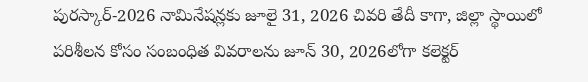పురస్కార్-2026 నామినేషన్లకు జూలై 31, 2026 చివరి తేదీ కాగా, జిల్లా స్థాయిలో పరిశీలన కోసం సంబంధిత వివరాలను జూన్ 30, 2026లోగా కలెక్టర్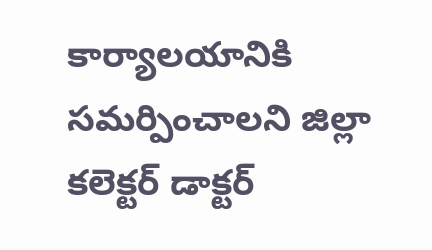కార్యాలయానికి సమర్పించాలని జిల్లా కలెక్టర్ డాక్టర్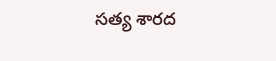సత్య శారద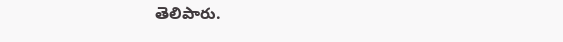తెలిపారు.